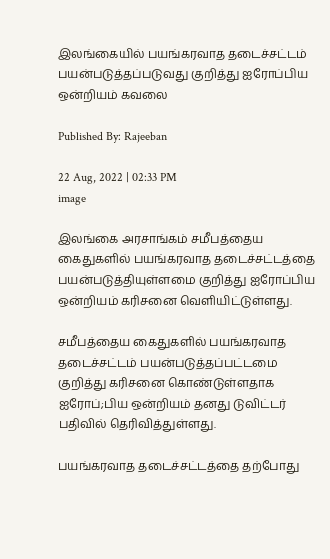இலங்கையில் பயங்கரவாத தடைச்சட்டம் பயன்படுத்தப்படுவது குறித்து ஐரோப்பிய ஒன்றியம் கவலை

Published By: Rajeeban

22 Aug, 2022 | 02:33 PM
image

இலங்கை அரசாங்கம் சமீபத்தைய கைதுகளில் பயங்கரவாத தடைச்சட்டத்தை பயன்படுத்தியுள்ளமை குறித்து ஐரோப்பிய ஒன்றியம் கரிசனை வெளியிட்டுள்ளது.

சமீபத்தைய கைதுகளில் பயங்கரவாத தடைச்சட்டம் பயன்படுத்தப்பட்டமை குறித்து கரிசனை கொண்டுள்ளதாக ஐரோப்;பிய ஒன்றியம் தனது டுவிட்டர் பதிவில் தெரிவித்துள்ளது.

பயங்கரவாத தடைச்சட்டத்தை தற்போது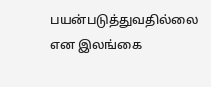பயன்படுத்துவதில்லை என இலங்கை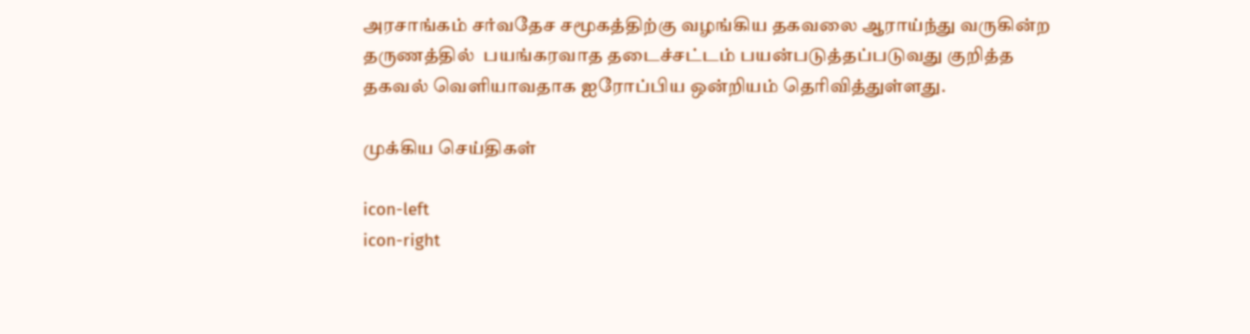அரசாங்கம் சர்வதேச சமூகத்திற்கு வழங்கிய தகவலை ஆராய்ந்து வருகின்ற தருணத்தில்  பயங்கரவாத தடைச்சட்டம் பயன்படுத்தப்படுவது குறித்த தகவல் வெளியாவதாக ஐரோப்பிய ஒன்றியம் தெரிவித்துள்ளது.

முக்கிய செய்திகள்

icon-left
icon-right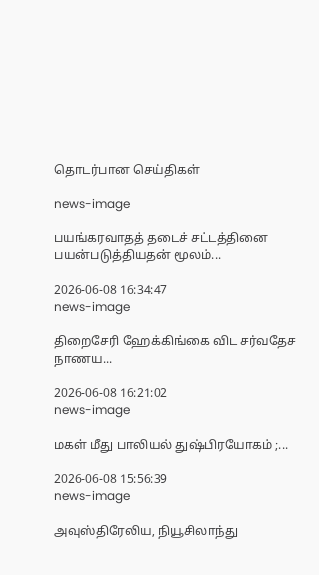தொடர்பான செய்திகள்

news-image

பயங்கரவாதத் தடைச் சட்டத்தினை பயன்படுத்தியதன் மூலம்...

2026-06-08 16:34:47
news-image

திறைசேரி ஹேக்கிங்கை விட சர்வதேச நாணய...

2026-06-08 16:21:02
news-image

மகள் மீது பாலியல் துஷ்பிரயோகம் ;...

2026-06-08 15:56:39
news-image

அவுஸ்திரேலிய, நியூசிலாந்து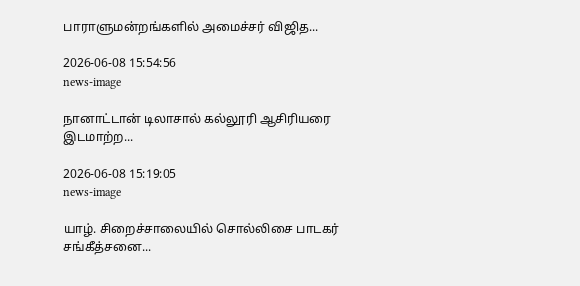பாராளுமன்றங்களில் அமைச்சர் விஜித...

2026-06-08 15:54:56
news-image

நானாட்டான் டிலாசால் கல்லூரி ஆசிரியரை இடமாற்ற...

2026-06-08 15:19:05
news-image

யாழ். சிறைச்சாலையில் சொல்லிசை பாடகர் சங்கீத்சனை...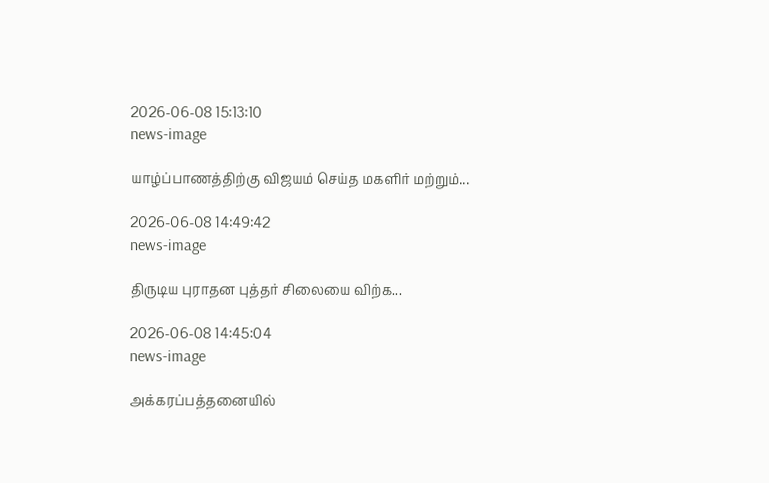2026-06-08 15:13:10
news-image

யாழ்ப்பாணத்திற்கு விஜயம் செய்த மகளிர் மற்றும்...

2026-06-08 14:49:42
news-image

திருடிய புராதன புத்தர் சிலையை விற்க...

2026-06-08 14:45:04
news-image

அக்கரப்பத்தனையில்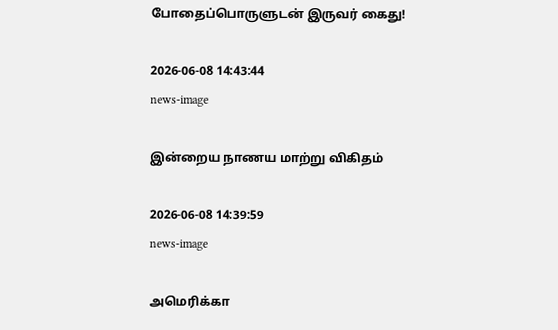போதைப்பொருளுடன் இருவர் கைது!

2026-06-08 14:43:44
news-image

இன்றைய நாணய மாற்று விகிதம்

2026-06-08 14:39:59
news-image

அமெரிக்கா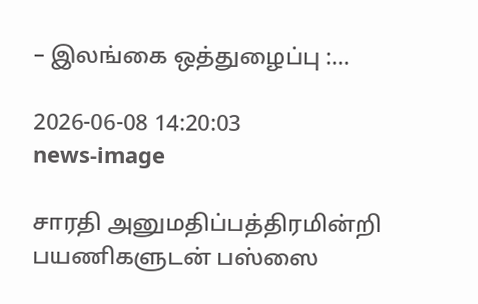– இலங்கை ஒத்துழைப்பு :...

2026-06-08 14:20:03
news-image

சாரதி அனுமதிப்பத்திரமின்றி பயணிகளுடன் பஸ்ஸை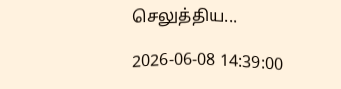செலுத்திய...

2026-06-08 14:39:00